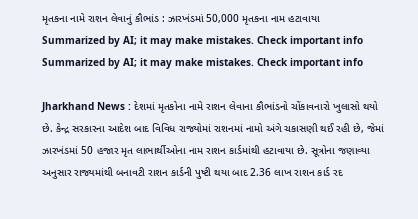મૃતકના નામે રાશન લેવાનું કૌભાંડ : ઝારખંડમાં 50,000 મૃતકના નામ હટાવાયા
Summarized by AI; it may make mistakes. Check important info
Summarized by AI; it may make mistakes. Check important info

Jharkhand News : દેશમાં મૃતકોના નામે રાશન લેવાના કૌભાંડનો ચોંકાવનારો ખુલાસો થયો છે. કેન્દ્ર સરકારના આદેશ બાદ વિવિધ રાજ્યોમાં રાશનમાં નામો અંગે ચકાસણી થઈ રહી છે, જેમાં ઝારખંડમાં 50 હજાર મૃત લાભાર્થીઓના નામ રાશન કાર્ડમાંથી હટાવાયા છે. સૂત્રોના જણાવ્યા અનુસાર રાજ્યમાંથી બનાવટી રાશન કાર્ડની પુષ્ટી થયા બાદ 2.36 લાખ રાશન કાર્ડ રદ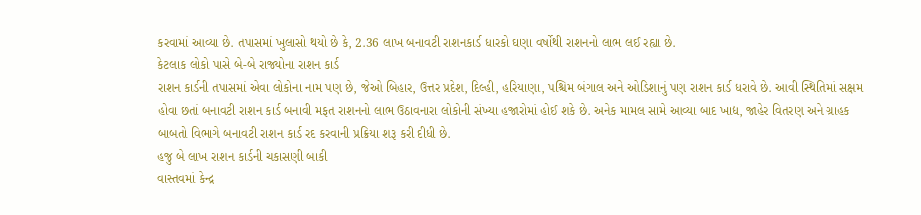કરવામાં આવ્યા છે. તપાસમાં ખુલાસો થયો છે કે, 2.36 લાખ બનાવટી રાશનકાર્ડ ધારકો ઘણા વર્ષોથી રાશનનો લાભ લઈ રહ્યા છે.
કેટલાક લોકો પાસે બે-બે રાજ્યોના રાશન કાર્ડ
રાશન કાર્ડની તપાસમાં એવા લોકોના નામ પણ છે, જેઓ બિહાર, ઉત્તર પ્રદેશ, દિલ્હી, હરિયાણા, પશ્ચિમ બંગાલ અને ઓડિશાનું પણ રાશન કાર્ડ ધરાવે છે. આવી સ્થિતિમાં સક્ષમ હોવા છતાં બનાવટી રાશન કાર્ડ બનાવી મફત રાશનનો લાભ ઉઠાવનારા લોકોની સંખ્યા હજારોમાં હોઈ શકે છે. અનેક મામલ સામે આવ્યા બાદ ખાદ્ય, જાહેર વિતરણ અને ગ્રાહક બાબતો વિભાગે બનાવટી રાશન કાર્ડ રદ કરવાની પ્રક્રિયા શરૂ કરી દીધી છે.
હજુ બે લાખ રાશન કાર્ડની ચકાસણી બાકી
વાસ્તવમાં કેન્દ્ર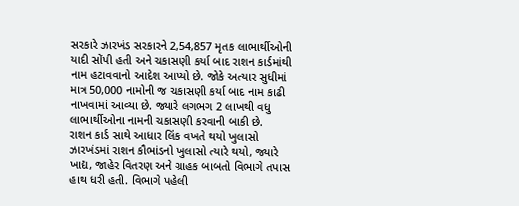સરકારે ઝારખંડ સરકારને 2,54,857 મૃતક લાભાર્થીઓની યાદી સોંપી હતી અને ચકાસણી કર્યા બાદ રાશન કાર્ડમાંથી નામ હટાવવાનો આદેશ આપ્યો છે. જોકે અત્યાર સુધીમાં માત્ર 50,000 નામોની જ ચકાસણી કર્યા બાદ નામ કાઢી નાખવામાં આવ્યા છે. જ્યારે લગભગ 2 લાખથી વધુ લાભાર્થીઓના નામની ચકાસણી કરવાની બાકી છે.
રાશન કાર્ડ સાથે આધાર લિંક વખતે થયો ખુલાસો
ઝારખંડમાં રાશન કૌભાંડનો ખુલાસો ત્યારે થયો, જ્યારે ખાદ્ય, જાહેર વિતરણ અને ગ્રાહક બાબતો વિભાગે તપાસ હાથ ધરી હતી. વિભાગે પહેલી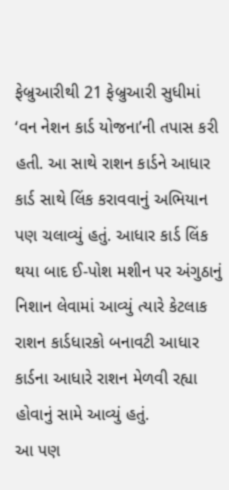ફેબ્રુઆરીથી 21 ફેબ્રુઆરી સુધીમાં ‘વન નેશન કાર્ડ યોજના’ની તપાસ કરી હતી. આ સાથે રાશન કાર્ડને આધાર કાર્ડ સાથે લિંક કરાવવાનું અભિયાન પણ ચલાવ્યું હતું. આધાર કાર્ડ લિંક થયા બાદ ઈ-પોશ મશીન પર અંગુઠાનું નિશાન લેવામાં આવ્યું ત્યારે કેટલાક રાશન કાર્ડધારકો બનાવટી આધાર કાર્ડના આધારે રાશન મેળવી રહ્યા હોવાનું સામે આવ્યું હતું.
આ પણ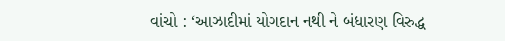વાંચો : ‘આઝાદીમાં યોગદાન નથી ને બંધારણ વિરુદ્ધ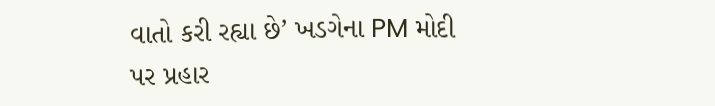વાતો કરી રહ્યા છે’ ખડગેના PM મોદી પર પ્રહાર